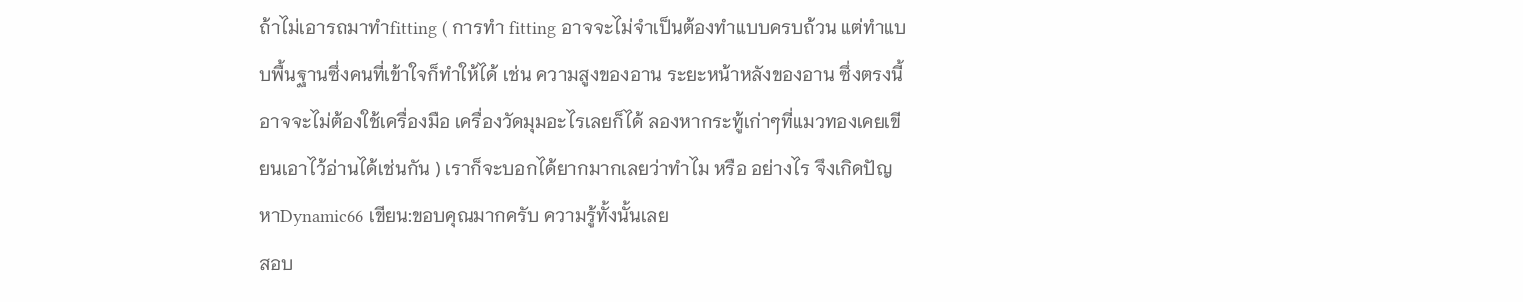ถ้าไม่เอารถมาทำfitting ( การทำ fitting อาจจะไม่จำเป็นต้องทำแบบครบถ้วน แต่ทำแบบพื้นฐานซึ่งคนที่เข้าใจก็ทำให้ได้ เช่น ความสูงของอาน ระยะหน้าหลังของอาน ซึ่งตรงนี้อาจจะไม่ต้องใช้เครื่องมือ เครื่องวัดมุมอะไรเลยก็ได้ ลองหากระทู้เก่าๆที่แมวทองเคยเขียนเอาไว้อ่านได้เช่นกัน ) เราก็จะบอกได้ยากมากเลยว่าทำไม หรือ อย่างไร จึงเกิดปัญหาDynamic66 เขียน:ขอบคุณมากครับ ความรู้ทั้งนั้นเลย
สอบ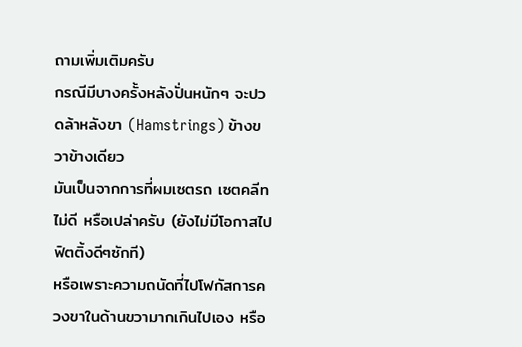ถามเพิ่มเติมครับ
กรณีมีบางครั้งหลังปั่นหนักๆ จะปวดล้าหลังขา (Hamstrings) ข้างขวาข้างเดียว
มันเป็นจากการที่ผมเซตรถ เซตคลีท ไม่ดี หรือเปล่าครับ (ยังไม่มีโอกาสไปฟิตติ้งดีๆซักที)
หรือเพราะความถนัดที่ไปโฟกัสการควงขาในด้านขวามากเกินไปเอง หรือ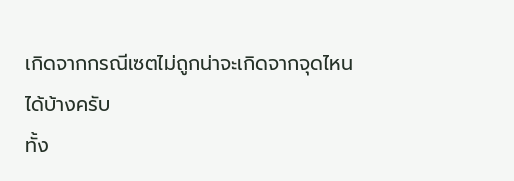เกิดจากกรณีเซตไม่ถูกน่าจะเกิดจากจุดไหนได้บ้างครับ
ทั้ง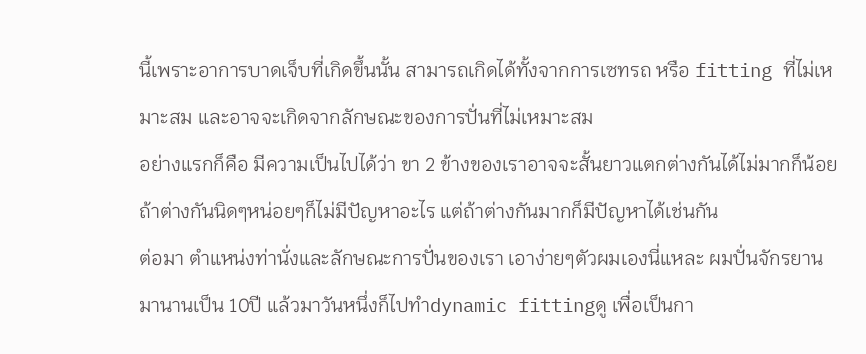นี้เพราะอาการบาดเจ็บที่เกิดขึ้นนั้น สามารถเกิดได้ทั้งจากการเซทรถ หรือ fitting ที่ไม่เหมาะสม และอาจจะเกิดจากลักษณะของการปั่นที่ไม่เหมาะสม
อย่างแรกก็คือ มีความเป็นไปได้ว่า ขา 2 ข้างของเราอาจจะสั้นยาวแตกต่างกันได้ไม่มากก็น้อย ถ้าต่างกันนิดๆหน่อยๆก็ไม่มีปัญหาอะไร แต่ถ้าต่างกันมากก็มีปัญหาได้เช่นกัน
ต่อมา ตำแหน่งท่านั่งและลักษณะการปั่นของเรา เอาง่ายๆตัวผมเองนี่แหละ ผมปั่นจักรยานมานานเป็น 10ปี แล้วมาวันหนึ่งก็ไปทำdynamic fittingดู เพื่อเป็นกา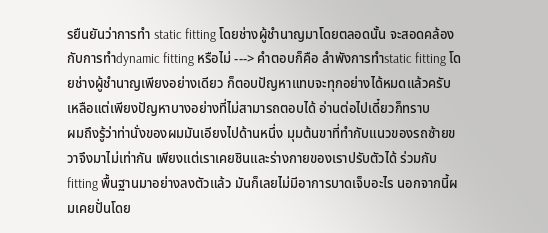รยืนยันว่าการทำ static fitting โดยช่างผู้ชำนาญมาโดยตลอดนั้น จะสอดคล้องกับการทำdynamic fitting หรือไม่ ---> คำตอบก็คือ ลำพังการทำstatic fitting โดยช่างผู้ชำนาญเพียงอย่างเดียว ก็ตอบปัญหาแทบจะทุกอย่างได้หมดแล้วครับ เหลือแต่เพียงปัญหาบางอย่างที่ไม่สามารถตอบได้ อ่านต่อไปเดี๋ยวก็ทราบ
ผมถึงรู้ว่าท่านั่งของผมมันเอียงไปด้านหนึ่ง มุมต้นขาที่ทำกับแนวของรถซ้ายขวาจึงมาไม่เท่ากัน เพียงแต่เราเคยชินและร่างกายของเราปรับตัวได้ ร่วมกับfitting พื้นฐานมาอย่างลงตัวแล้ว มันก็เลยไม่มีอาการบาดเจ็บอะไร นอกจากนี้ผมเคยปั่นโดย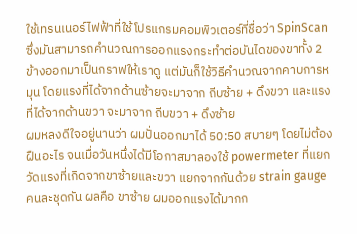ใช้เทรนเนอร์ไฟฟ้าที่ใช้โปรแกรมคอมพิวเตอร์ที่ชื่อว่า SpinScan ซึ่งมันสามารถคำนวณการออกแรงกระทำต่อบันไดของขาทั้ง 2 ข้างออกมาเป็นกราฟให้เราดู แต่มันก็ใช้วิธีคำนวณจากคาบการหมุน โดยแรงที่ได้จากด้านซ้ายจะมาจาก ถีบซ้าย + ดึงขวา และแรงที่ได้จากด้านขวา จะมาจาก ถีบขวา + ดึงซ้าย
ผมหลงดีใจอยู่นานว่า ผมปั่นออกมาได้ 50:50 สบายๆ โดยไม่ต้องฝืนอะไร จนเมื่อวันหนึ่งได้มีโอกาสมาลองใช้ powermeter ที่แยกวัดแรงที่เกิดจากขาซ้ายและขวา แยกจากกันด้วย strain gauge คนละชุดกัน ผลคือ ขาซ้าย ผมออกแรงได้มากก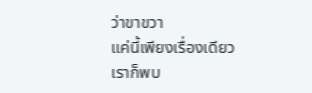ว่าขาขวา
แค่นี้เพียงเรื่องเดียว เราก็พบ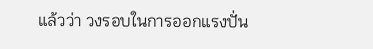แล้วว่า วงรอบในการออกแรงปั่น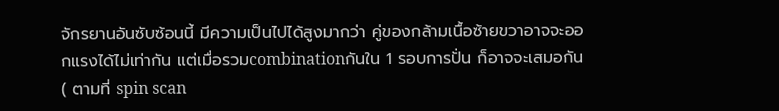จักรยานอันซับซ้อนนี้ มีความเป็นไปได้สูงมากว่า คู่ของกล้ามเนื้อซ้ายขวาอาจจะออกแรงได้ไม่เท่ากัน แต่เมื่อรวมcombinationกันใน 1 รอบการปั่น ก็อาจจะเสมอกัน ( ตามที่ spin scan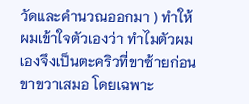วัดและคำนวณออกมา ) ทำให้ผมเข้าใจตัวเองว่า ทำไมตัวผมเองจึงเป็นตะคริวที่ขาซ้ายก่อนขาขวาเสมอ โดยเฉพาะ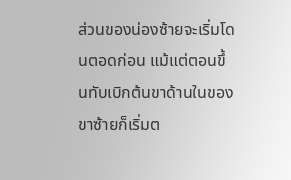ส่วนของน่องซ้ายจะเริ่มโดนตอดก่อน แม้แต่ตอนขึ้นทับเบิกต้นขาด้านในของขาซ้ายก็เริ่มต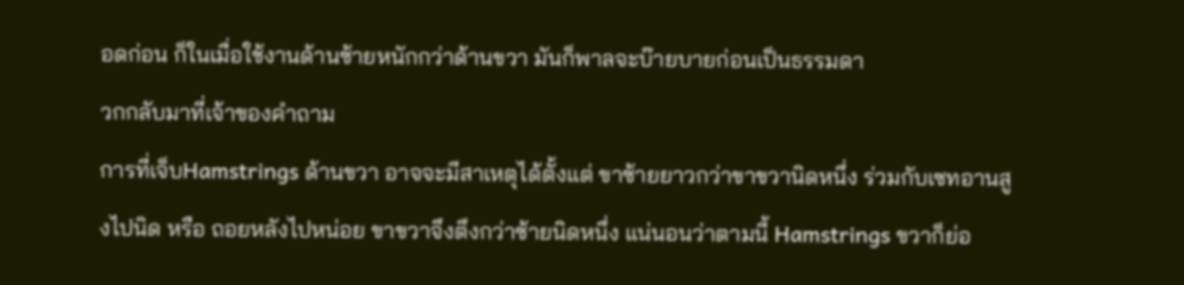อดก่อน ก็ในเมื่อใช้งานด้านซ้ายหนักกว่าด้านขวา มันก็พาลจะบ๊ายบายก่อนเป็นธรรมดา
วกกลับมาที่เจ้าของคำถาม
การที่เจ็บHamstrings ด้านขวา อาจจะมีสาเหตุได้ตั้งแต่ ขาซ้ายยาวกว่าขาขวานิดหนึ่ง ร่วมกับเซทอานสูงไปนิด หรือ ถอยหลังไปหน่อย ขาขวาจึงตึงกว่าซ้ายนิดหนึ่ง แน่นอนว่าตามนี้ Hamstrings ขวาก็ย่อ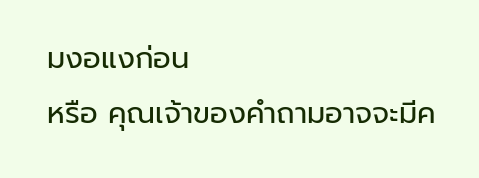มงอแงก่อน
หรือ คุณเจ้าของคำถามอาจจะมีค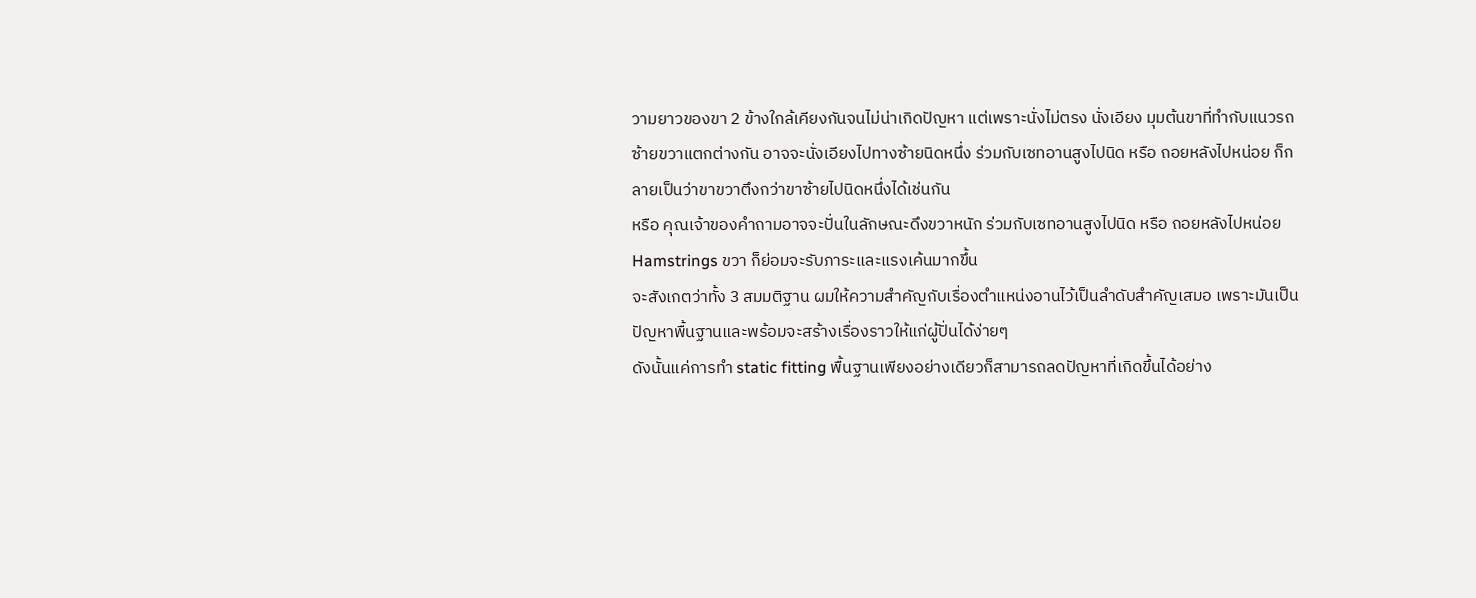วามยาวของขา 2 ข้างใกล้เคียงกันจนไม่น่าเกิดปัญหา แต่เพราะนั่งไม่ตรง นั่งเอียง มุมต้นขาที่ทำกับแนวรถซ้ายขวาแตกต่างกัน อาจจะนั่งเอียงไปทางซ้ายนิดหนึ่ง ร่วมกับเซทอานสูงไปนิด หรือ ถอยหลังไปหน่อย ก็กลายเป็นว่าขาขวาตึงกว่าขาซ้ายไปนิดหนึ่งได้เช่นกัน
หรือ คุณเจ้าของคำถามอาจจะปั่นในลักษณะดึงขวาหนัก ร่วมกับเซทอานสูงไปนิด หรือ ถอยหลังไปหน่อย Hamstrings ขวา ก็ย่อมจะรับภาระและแรงเค้นมากขึ้น
จะสังเกตว่าทั้ง 3 สมมติฐาน ผมให้ความสำคัญกับเรื่องตำแหน่งอานไว้เป็นลำดับสำคัญเสมอ เพราะมันเป็นปัญหาพื้นฐานและพร้อมจะสร้างเรื่องราวให้แก่ผู้ปั่นได้ง่ายๆ
ดังนั้นแค่การทำ static fitting พื้นฐานเพียงอย่างเดียวก็สามารถลดปัญหาที่เกิดขึ้นได้อย่าง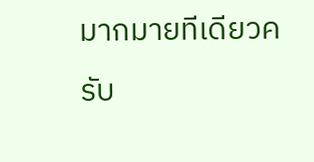มากมายทีเดียวครับ